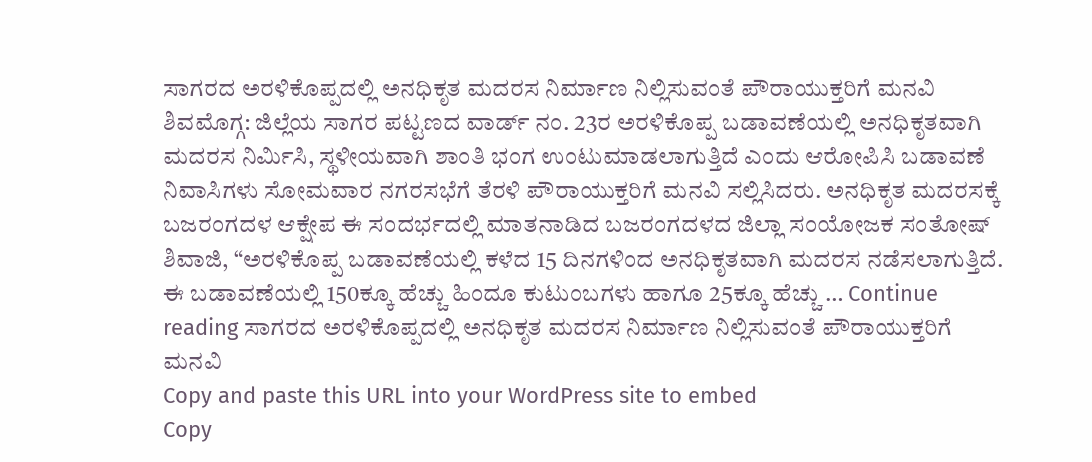ಸಾಗರದ ಅರಳಿಕೊಪ್ಪದಲ್ಲಿ ಅನಧಿಕೃತ ಮದರಸ ನಿರ್ಮಾಣ ನಿಲ್ಲಿಸುವಂತೆ ಪೌರಾಯುಕ್ತರಿಗೆ ಮನವಿ
ಶಿವಮೊಗ್ಗ: ಜಿಲ್ಲೆಯ ಸಾಗರ ಪಟ್ಟಣದ ವಾರ್ಡ್ ನಂ. 23ರ ಅರಳಿಕೊಪ್ಪ ಬಡಾವಣೆಯಲ್ಲಿ ಅನಧಿಕೃತವಾಗಿ ಮದರಸ ನಿರ್ಮಿಸಿ, ಸ್ಥಳೀಯವಾಗಿ ಶಾಂತಿ ಭಂಗ ಉಂಟುಮಾಡಲಾಗುತ್ತಿದೆ ಎಂದು ಆರೋಪಿಸಿ ಬಡಾವಣೆ ನಿವಾಸಿಗಳು ಸೋಮವಾರ ನಗರಸಭೆಗೆ ತೆರಳಿ ಪೌರಾಯುಕ್ತರಿಗೆ ಮನವಿ ಸಲ್ಲಿಸಿದರು. ಅನಧಿಕೃತ ಮದರಸಕ್ಕೆ ಬಜರಂಗದಳ ಆಕ್ಷೇಪ ಈ ಸಂದರ್ಭದಲ್ಲಿ ಮಾತನಾಡಿದ ಬಜರಂಗದಳದ ಜಿಲ್ಲಾ ಸಂಯೋಜಕ ಸಂತೋಷ್ ಶಿವಾಜಿ, “ಅರಳಿಕೊಪ್ಪ ಬಡಾವಣೆಯಲ್ಲಿ ಕಳೆದ 15 ದಿನಗಳಿಂದ ಅನಧಿಕೃತವಾಗಿ ಮದರಸ ನಡೆಸಲಾಗುತ್ತಿದೆ. ಈ ಬಡಾವಣೆಯಲ್ಲಿ 150ಕ್ಕೂ ಹೆಚ್ಚು ಹಿಂದೂ ಕುಟುಂಬಗಳು ಹಾಗೂ 25ಕ್ಕೂ ಹೆಚ್ಚು … Continue reading ಸಾಗರದ ಅರಳಿಕೊಪ್ಪದಲ್ಲಿ ಅನಧಿಕೃತ ಮದರಸ ನಿರ್ಮಾಣ ನಿಲ್ಲಿಸುವಂತೆ ಪೌರಾಯುಕ್ತರಿಗೆ ಮನವಿ
Copy and paste this URL into your WordPress site to embed
Copy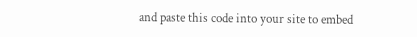and paste this code into your site to embed